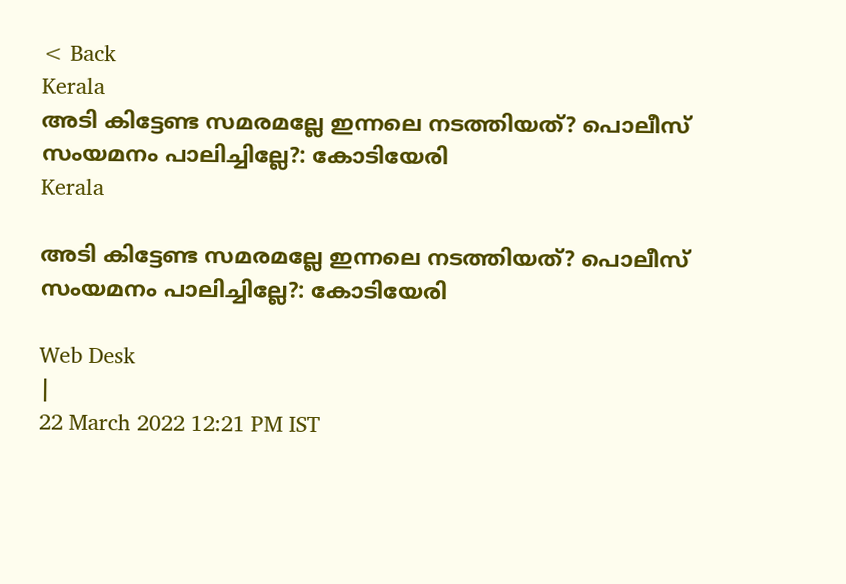< Back
Kerala
അടി കിട്ടേണ്ട സമരമല്ലേ ഇന്നലെ നടത്തിയത്? പൊലീസ് സംയമനം പാലിച്ചില്ലേ?: കോടിയേരി
Kerala

അടി കിട്ടേണ്ട സമരമല്ലേ ഇന്നലെ നടത്തിയത്? പൊലീസ് സംയമനം പാലിച്ചില്ലേ?: കോടിയേരി

Web Desk
|
22 March 2022 12:21 PM IST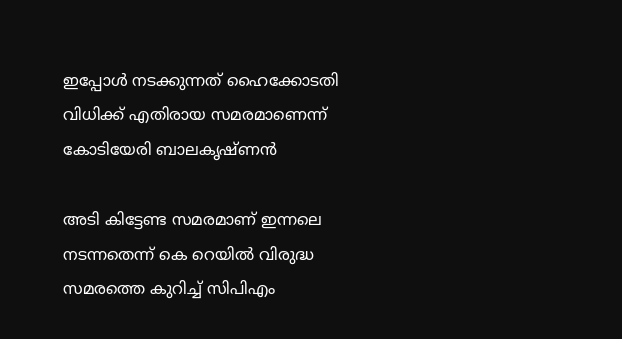ഇപ്പോൾ നടക്കുന്നത് ഹൈക്കോടതി വിധിക്ക് എതിരായ സമരമാണെന്ന് കോടിയേരി ബാലകൃഷ്ണന്‍

അടി കിട്ടേണ്ട സമരമാണ് ഇന്നലെ നടന്നതെന്ന് കെ റെയില്‍ വിരുദ്ധ സമരത്തെ കുറിച്ച് സിപിഎം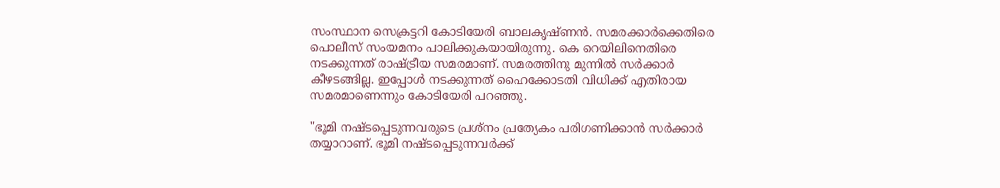സംസ്ഥാന സെക്രട്ടറി കോടിയേരി ബാലകൃഷ്ണന്‍. സമരക്കാര്‍ക്കെതിരെ പൊലീസ് സംയമനം പാലിക്കുകയായിരുന്നു. കെ റെയിലിനെതിരെ നടക്കുന്നത് രാഷ്ട്രീയ സമരമാണ്. സമരത്തിനു മുന്നില്‍ സര്‍ക്കാര്‍ കീഴടങ്ങില്ല. ഇപ്പോൾ നടക്കുന്നത് ഹൈക്കോടതി വിധിക്ക് എതിരായ സമരമാണെന്നും കോടിയേരി പറഞ്ഞു.

"ഭൂമി നഷ്ടപ്പെടുന്നവരുടെ പ്രശ്നം പ്രത്യേകം പരിഗണിക്കാന്‍ സര്‍ക്കാര്‍ തയ്യാറാണ്. ഭൂമി നഷ്ടപ്പെടുന്നവര്‍ക്ക്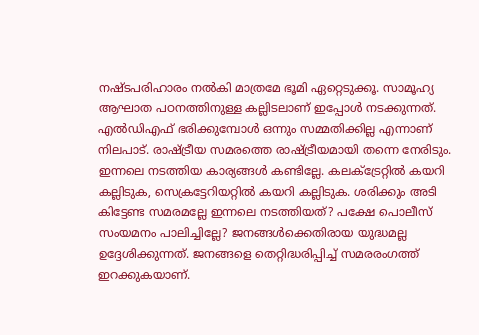നഷ്ടപരിഹാരം നല്‍കി മാത്രമേ ഭൂമി ഏറ്റെടുക്കൂ. സാമൂഹ്യ ആഘാത പഠനത്തിനുള്ള കല്ലിടലാണ് ഇപ്പോള്‍ നടക്കുന്നത്. എല്‍ഡിഎഫ് ഭരിക്കുമ്പോള്‍ ഒന്നും സമ്മതിക്കില്ല എന്നാണ് നിലപാട്. രാഷ്ട്രീയ സമരത്തെ രാഷ്ട്രീയമായി തന്നെ നേരിടും. ഇന്നലെ നടത്തിയ കാര്യങ്ങള്‍ കണ്ടില്ലേ. കലക്ട്രേറ്റില്‍ കയറി കല്ലിടുക, സെക്രട്ടേറിയറ്റില്‍ കയറി കല്ലിടുക. ശരിക്കും അടി കിട്ടേണ്ട സമരമല്ലേ ഇന്നലെ നടത്തിയത്? പക്ഷേ പൊലീസ് സംയമനം പാലിച്ചില്ലേ? ജനങ്ങള്‍ക്കെതിരായ യുദ്ധമല്ല ഉദ്ദേശിക്കുന്നത്. ജനങ്ങളെ തെറ്റിദ്ധരിപ്പിച്ച് സമരരംഗത്ത് ഇറക്കുകയാണ്.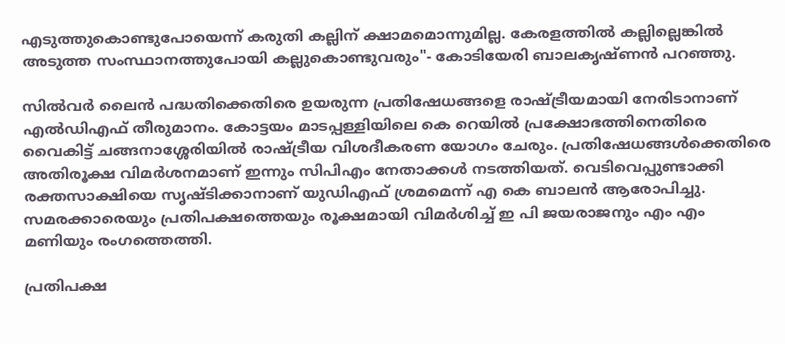എടുത്തുകൊണ്ടുപോയെന്ന് കരുതി കല്ലിന് ക്ഷാമമൊന്നുമില്ല. കേരളത്തില്‍ കല്ലില്ലെങ്കില്‍ അടുത്ത സംസ്ഥാനത്തുപോയി കല്ലുകൊണ്ടുവരും"- കോടിയേരി ബാലകൃഷ്ണന്‍ പറഞ്ഞു.

സിൽവർ ലൈൻ പദ്ധതിക്കെതിരെ ഉയരുന്ന പ്രതിഷേധങ്ങളെ രാഷ്ട്രീയമായി നേരിടാനാണ് എൽഡിഎഫ് തീരുമാനം. കോട്ടയം മാടപ്പള്ളിയിലെ കെ റെയിൽ പ്രക്ഷോഭത്തിനെതിരെ വൈകിട്ട് ചങ്ങനാശ്ശേരിയിൽ രാഷ്ട്രീയ വിശദീകരണ യോഗം ചേരും. പ്രതിഷേധങ്ങൾക്കെതിരെ അതിരൂക്ഷ വിമർശനമാണ് ഇന്നും സിപിഎം നേതാക്കള്‍ നടത്തിയത്. വെടിവെപ്പുണ്ടാക്കി രക്തസാക്ഷിയെ സൃഷ്ടിക്കാനാണ് യുഡിഎഫ് ശ്രമമെന്ന് എ കെ ബാലൻ ആരോപിച്ചു. സമരക്കാരെയും പ്രതിപക്ഷത്തെയും രൂക്ഷമായി വിമർശിച്ച് ഇ പി ജയരാജനും എം എം മണിയും രംഗത്തെത്തി.

പ്രതിപക്ഷ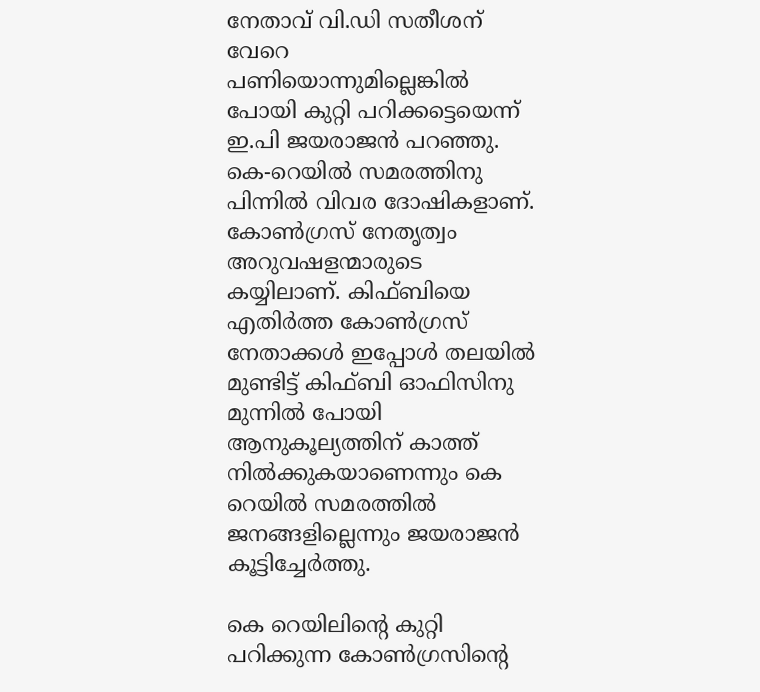നേതാവ് വി.ഡി സതീശന് വേറെ പണിയൊന്നുമില്ലെങ്കിൽ പോയി കുറ്റി പറിക്കട്ടെയെന്ന് ഇ.പി ജയരാജൻ പറഞ്ഞു. കെ-റെയിൽ സമരത്തിനു പിന്നിൽ വിവര ദോഷികളാണ്. കോൺഗ്രസ് നേതൃത്വം അറുവഷളന്മാരുടെ കയ്യിലാണ്. കിഫ്ബിയെ എതിർത്ത കോൺഗ്രസ് നേതാക്കൾ ഇപ്പോൾ തലയിൽ മുണ്ടിട്ട് കിഫ്ബി ഓഫിസിനു മുന്നിൽ പോയി ആനുകൂല്യത്തിന് കാത്ത് നിൽക്കുകയാണെന്നും കെ റെയിൽ സമരത്തിൽ ജനങ്ങളില്ലെന്നും ജയരാജൻ കൂട്ടിച്ചേർത്തു.

കെ റെയിലിന്‍റെ കുറ്റി പറിക്കുന്ന കോൺഗ്രസിന്‍റെ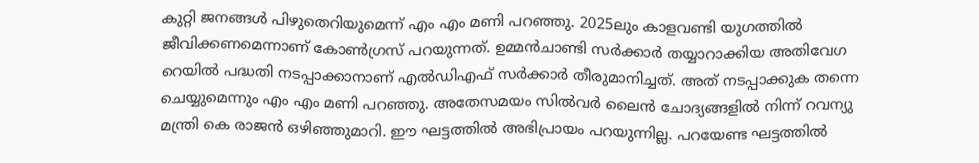കുറ്റി ജനങ്ങൾ പിഴുതെറിയുമെന്ന് എം എം മണി പറഞ്ഞു. 2025ലും കാളവണ്ടി യുഗത്തിൽ ജീവിക്കണമെന്നാണ് കോൺഗ്രസ് പറയുന്നത്. ഉമ്മൻചാണ്ടി സർക്കാർ തയ്യാറാക്കിയ അതിവേഗ റെയിൽ പദ്ധതി നടപ്പാക്കാനാണ് എൽഡിഎഫ് സർക്കാർ തീരുമാനിച്ചത്. അത് നടപ്പാക്കുക തന്നെ ചെയ്യുമെന്നും എം എം മണി പറഞ്ഞു. അതേസമയം സിൽവർ ലൈൻ ചോദ്യങ്ങളിൽ നിന്ന് റവന്യു മന്ത്രി കെ രാജന്‍ ഒഴിഞ്ഞുമാറി. ഈ ഘട്ടത്തിൽ അഭിപ്രായം പറയുന്നില്ല. പറയേണ്ട ഘട്ടത്തിൽ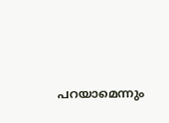പറയാമെന്നും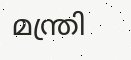മന്ത്രി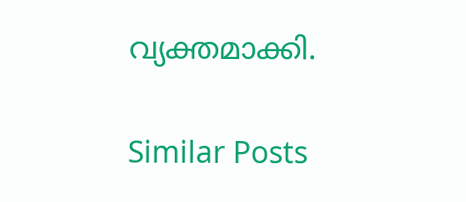വ്യക്തമാക്കി.

Similar Posts